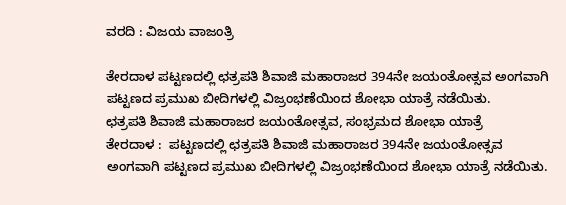ವರದಿ : ವಿಜಯ ವಾಜಂತ್ರಿ

ತೇರದಾಳ ಪಟ್ಟಣದಲ್ಲಿ ಛತ್ರಪತಿ ಶಿವಾಜಿ ಮಹಾರಾಜರ 394ನೇ ಜಯಂತೋತ್ಸವ ಅಂಗವಾಗಿ ಪಟ್ಟಣದ ಪ್ರಮುಖ ಬೀದಿಗಳಲ್ಲಿ ವಿಜ್ರಂಭಣೆಯಿಂದ ಶೋಭಾ ಯಾತ್ರೆ ನಡೆಯಿತು.
ಛತ್ರಪತಿ ಶಿವಾಜಿ ಮಹಾರಾಜರ ಜಯಂತೋತ್ಸವ, ಸಂಭ್ರಮದ ಶೋಭಾ ಯಾತ್ರೆ
ತೇರದಾಳ :  ಪಟ್ಟಣದಲ್ಲಿ ಛತ್ರಪತಿ ಶಿವಾಜಿ ಮಹಾರಾಜರ 394ನೇ ಜಯಂತೋತ್ಸವ ಅಂಗವಾಗಿ ಪಟ್ಟಣದ ಪ್ರಮುಖ ಬೀದಿಗಳಲ್ಲಿ ವಿಜ್ರಂಭಣೆಯಿಂದ ಶೋಭಾ ಯಾತ್ರೆ ನಡೆಯಿತು.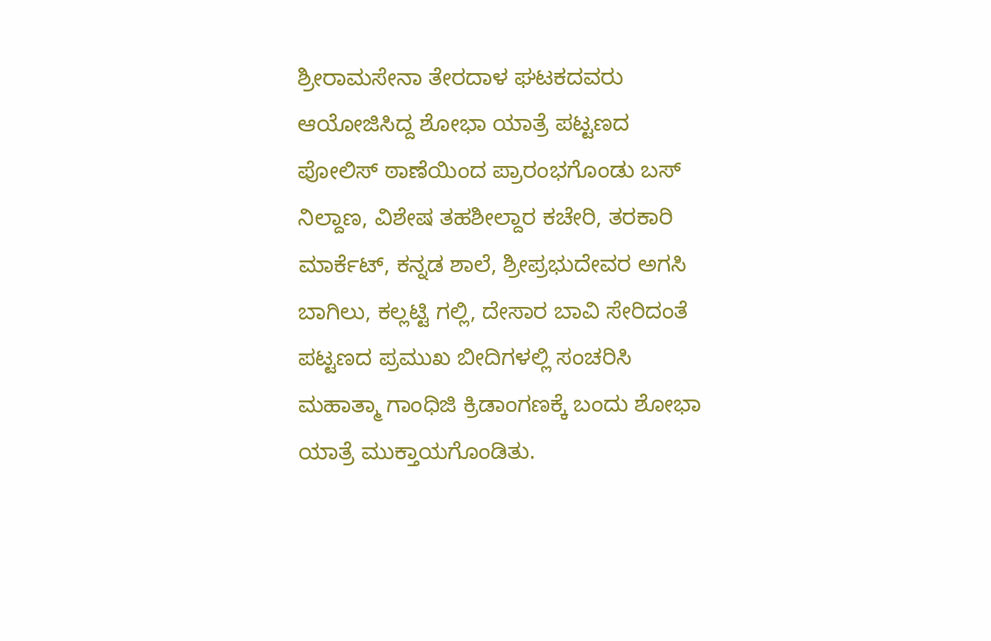ಶ್ರೀರಾಮಸೇನಾ ತೇರದಾಳ ಘಟಕದವರು ಆಯೋಜಿಸಿದ್ದ ಶೋಭಾ ಯಾತ್ರೆ ಪಟ್ಟಣದ ಪೋಲಿಸ್ ಠಾಣೆಯಿಂದ ಪ್ರಾರಂಭಗೊಂಡು ಬಸ್ ನಿಲ್ದಾಣ, ವಿಶೇಷ ತಹಶೀಲ್ದಾರ ಕಚೇರಿ, ತರಕಾರಿ ಮಾರ್ಕೆಟ್, ಕನ್ನಡ ಶಾಲೆ, ಶ್ರೀಪ್ರಭುದೇವರ ಅಗಸಿ ಬಾಗಿಲು, ಕಲ್ಲಟ್ಟಿ ಗಲ್ಲಿ, ದೇಸಾರ ಬಾವಿ ಸೇರಿದಂತೆ ಪಟ್ಟಣದ ಪ್ರಮುಖ ಬೀದಿಗಳಲ್ಲಿ ಸಂಚರಿಸಿ ಮಹಾತ್ಮಾ ಗಾಂಧಿಜಿ ಕ್ರಿಡಾಂಗಣಕ್ಕೆ ಬಂದು ಶೋಭಾ ಯಾತ್ರೆ ಮುಕ್ತಾಯಗೊಂಡಿತು.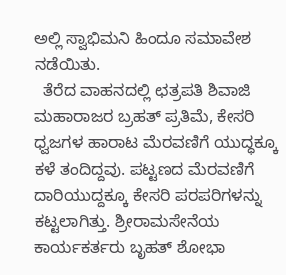ಅಲ್ಲಿ ಸ್ವಾಭಿಮನಿ ಹಿಂದೂ ಸಮಾವೇಶ ನಡೆಯಿತು.
  ತೆರೆದ ವಾಹನದಲ್ಲಿ ಛತ್ರಪತಿ ಶಿವಾಜಿ ಮಹಾರಾಜರ ಬ್ರಹತ್ ಪ್ರತಿಮೆ, ಕೇಸರಿ ಧ್ವಜಗಳ ಹಾರಾಟ ಮೆರವಣಿಗೆ ಯುದ್ಧಕ್ಕೂ ಕಳೆ ತಂದಿದ್ದವು. ಪಟ್ಟಣದ ಮೆರವಣಿಗೆ ದಾರಿಯುದ್ದಕ್ಕೂ ಕೇಸರಿ ಪರಪರಿಗಳನ್ನು ಕಟ್ಟಲಾಗಿತ್ತು. ಶ್ರೀರಾಮಸೇನೆಯ ಕಾರ್ಯಕರ್ತರು ಬೃಹತ್ ಶೋಭಾ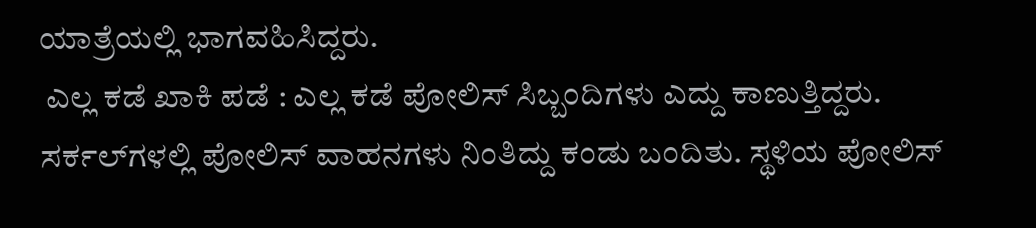ಯಾತ್ರೆಯಲ್ಲಿ ಭಾಗವಹಿಸಿದ್ದರು.
 ಎಲ್ಲ ಕಡೆ ಖಾಕಿ ಪಡೆ : ಎಲ್ಲ ಕಡೆ ಪೋಲಿಸ್ ಸಿಬ್ಬಂದಿಗಳು ಎದ್ದು ಕಾಣುತ್ತಿದ್ದರು. ಸರ್ಕಲ್‍ಗಳಲ್ಲಿ ಪೋಲಿಸ್ ವಾಹನಗಳು ನಿಂತಿದ್ದು ಕಂಡು ಬಂದಿತು. ಸ್ಥಳಿಯ ಪೋಲಿಸ್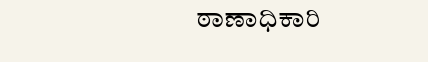ಠಾಣಾಧಿಕಾರಿ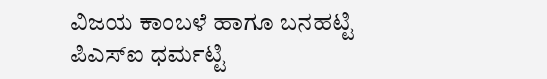ವಿಜಯ ಕಾಂಬಳೆ ಹಾಗೂ ಬನಹಟ್ಟಿ ಪಿಎಸ್‍ಐ ಧರ್ಮಟ್ಟಿ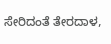ಸೇರಿದಂತೆ ತೇರದಾಳ,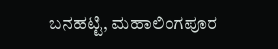ಬನಹಟ್ಟಿ, ಮಹಾಲಿಂಗಪೂರ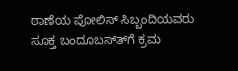ಠಾಣೆಯ ಪೋಲಿಸ್ ಸಿಬ್ಬಂದಿಯವರು ಸೂಕ್ತ ಬಂದೂಬಸ್ತ್‍ಗೆ ಕ್ರಮ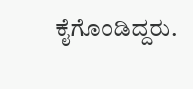ಕೈಗೊಂಡಿದ್ದರು.